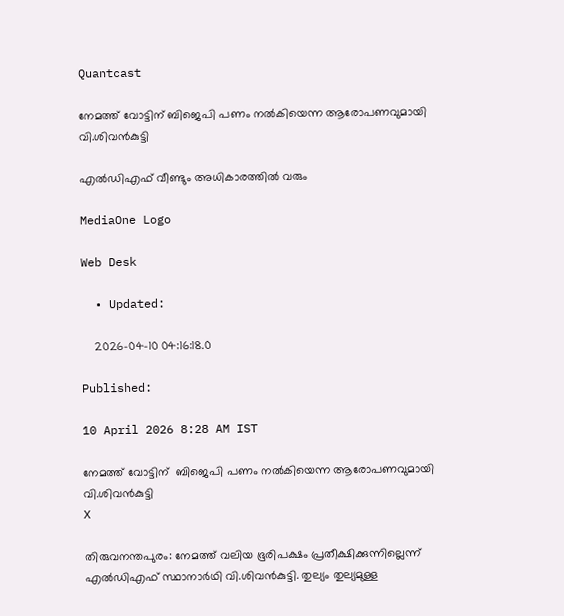Quantcast

നേമത്ത് വോട്ടിന് ബിജെപി പണം നല്‍കിയെന്ന ആരോപണവുമായി വി.ശിവൻകുട്ടി

എൽഡിഎഫ് വീണ്ടും അധികാരത്തിൽ വരും

MediaOne Logo

Web Desk

  • Updated:

    2026-04-10 04:16:18.0

Published:

10 April 2026 8:28 AM IST

നേമത്ത് വോട്ടിന്  ബിജെപി പണം നല്‍കിയെന്ന ആരോപണവുമായി വി.ശിവൻകുട്ടി
X

തിരുവനന്തപുരം: നേമത്ത് വലിയ ഭൂരിപക്ഷം പ്രതീക്ഷിക്കുന്നില്ലെന്ന് എൽഡിഎഫ് സ്ഥാനാർഥി വി.ശിവൻകുട്ടി. തുല്യം തുല്യമുള്ള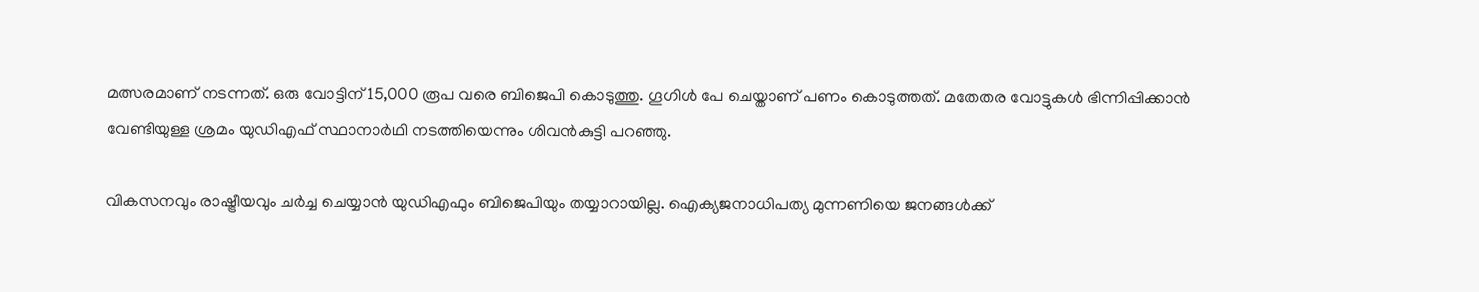മത്സരമാണ് നടന്നത്. ഒരു വോട്ടിന് 15,000 രൂപ വരെ ബിജെപി കൊടുത്തു. ഗൂഗിൾ പേ ചെയ്താണ് പണം കൊടുത്തത്. മതേതര വോട്ടുകൾ ഭിന്നിപ്പിക്കാൻ വേണ്ടിയുള്ള ശ്രമം യുഡിഎഫ് സ്ഥാനാർഥി നടത്തിയെന്നും ശിവൻകുട്ടി പറഞ്ഞു.

വികസനവും രാഷ്ട്രീയവും ചർച്ച ചെയ്യാൻ യുഡിഎഫും ബിജെപിയും തയ്യാറായില്ല. ഐക്യജനാധിപത്യ മുന്നണിയെ ജനങ്ങൾക്ക്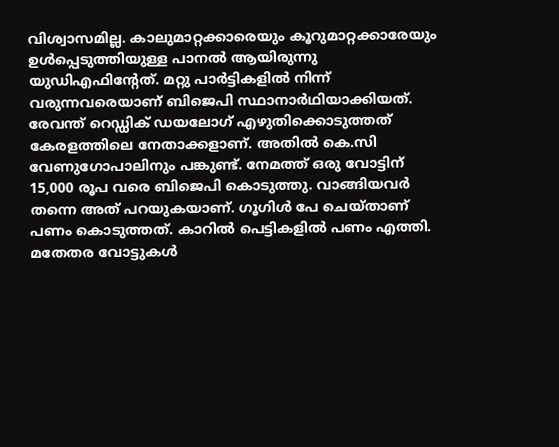വിശ്വാസമില്ല. കാലുമാറ്റക്കാരെയും കൂറുമാറ്റക്കാരേയും ഉൾപ്പെടുത്തിയുള്ള പാനൽ ആയിരുന്നു യുഡിഎഫിൻ്റേത്. മറ്റു പാർട്ടികളിൽ നിന്ന് വരുന്നവരെയാണ് ബിജെപി സ്ഥാനാർഥിയാക്കിയത്. രേവന്ത് റെഡ്ഡിക് ഡയലോഗ് എഴുതിക്കൊടുത്തത് കേരളത്തിലെ നേതാക്കളാണ്. അതിൽ കെ.സി വേണുഗോപാലിനും പങ്കുണ്ട്. നേമത്ത് ഒരു വോട്ടിന് 15,000 രൂപ വരെ ബിജെപി കൊടുത്തു. വാങ്ങിയവർ തന്നെ അത് പറയുകയാണ്. ഗൂഗിൾ പേ ചെയ്താണ് പണം കൊടുത്തത്. കാറിൽ പെട്ടികളിൽ പണം എത്തി. മതേതര വോട്ടുകൾ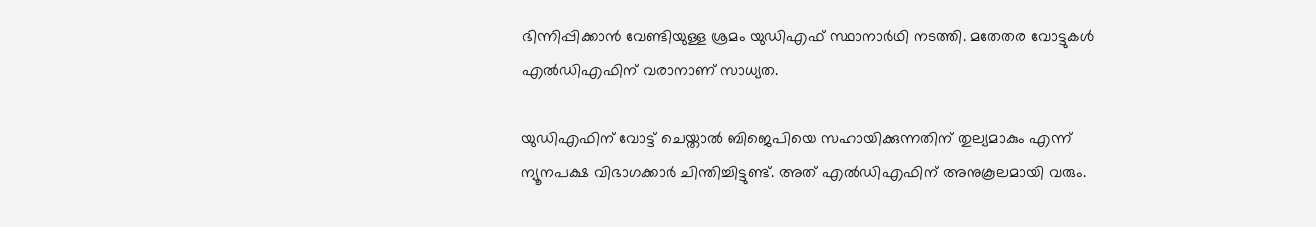ഭിന്നിപ്പിക്കാൻ വേണ്ടിയുള്ള ശ്രമം യുഡിഎഫ് സ്ഥാനാർഥി നടത്തി. മതേതര വോട്ടുകൾ എൽഡിഎഫിന് വരാനാണ് സാധ്യത.

യുഡിഎഫിന് വോട്ട് ചെയ്താൽ ബിജെപിയെ സഹായിക്കുന്നതിന് തുല്യമാകും എന്ന് ന്യൂനപക്ഷ വിഭാഗക്കാർ ചിന്തിച്ചിട്ടുണ്ട്. അത് എൽഡിഎഫിന് അനുകൂലമായി വരും.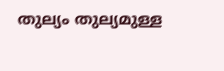തുല്യം തുല്യമുള്ള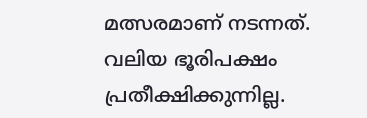മത്സരമാണ് നടന്നത്. വലിയ ഭൂരിപക്ഷം പ്രതീക്ഷിക്കുന്നില്ല.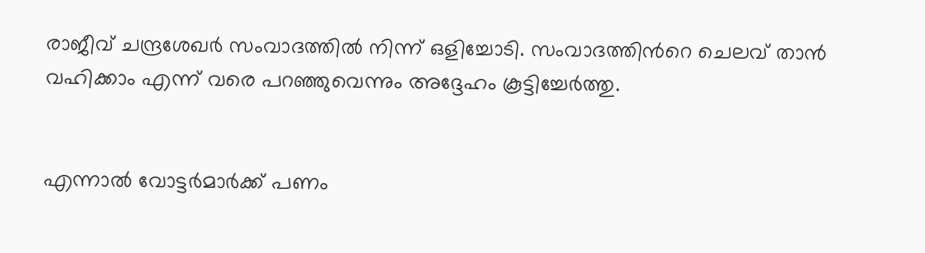രാജീവ് ചന്ദ്രശേഖർ സംവാദത്തിൽ നിന്ന് ഒളിച്ചോടി. സംവാദത്തിന്‍റെ ചെലവ് താൻ വഹിക്കാം എന്ന് വരെ പറഞ്ഞുവെന്നും അദ്ദേഹം കൂട്ടിച്ചേര്‍ത്തു.


എന്നാൽ വോട്ടർമാർക്ക് പണം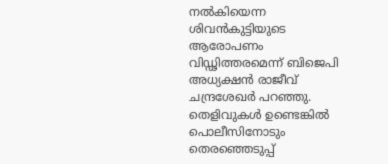നല്‍കിയെന്ന ശിവന്‍കുട്ടിയുടെ ആരോപണം വിഡ്ഢിത്തരമെന്ന് ബിജെപി അധ്യക്ഷന്‍ രാജീവ് ചന്ദ്രശേഖര്‍ പറഞ്ഞു. തെളിവുകള്‍ ഉണ്ടെങ്കില്‍ പൊലീസിനോടും തെരഞ്ഞെടുപ്പ്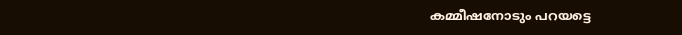കമ്മീഷനോടും പറയട്ടെ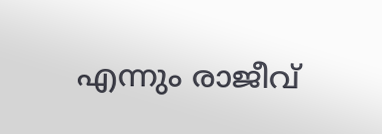എന്നും രാജീവ്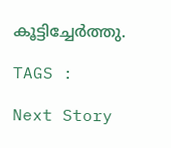കൂട്ടിച്ചേര്‍ത്തു.

TAGS :

Next Story